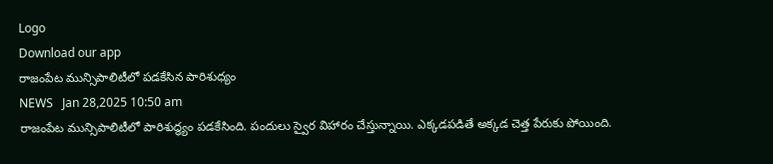Logo
Download our app
రాజంపేట మున్సిపాలిటీలో పడకేసిన పారిశుధ్యం
NEWS   Jan 28,2025 10:50 am
రాజంపేట మున్సిపాలిటీలో పారిశుద్ధ్యం పడకేసింది. పందులు స్వైర విహారం చేస్తున్నాయి. ఎక్కడపడితే అక్కడ చెత్త పేరుకు పోయింది.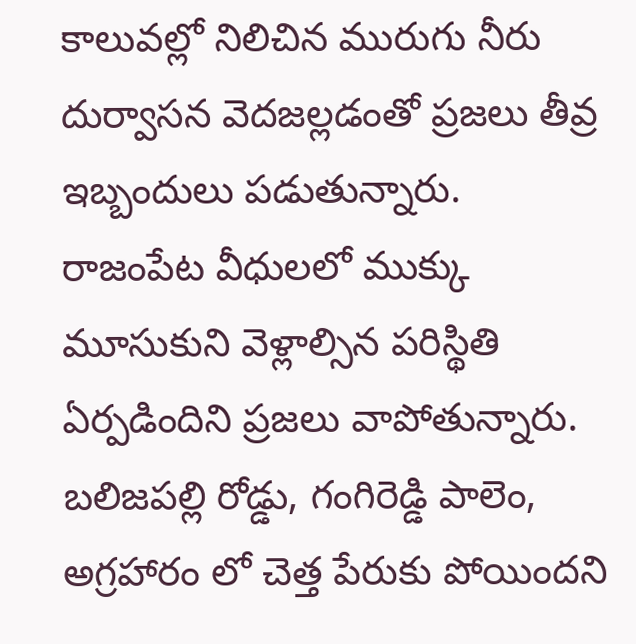కాలువల్లో నిలిచిన మురుగు నీరు దుర్వాసన వెదజల్లడంతో ప్రజలు తీవ్ర ఇబ్బందులు పడుతున్నారు. రాజంపేట వీధులలో ముక్కు మూసుకుని వెళ్లాల్సిన పరిస్థితి ఏర్పడిందిని ప్రజలు వాపోతున్నారు. బలిజపల్లి రోడ్డు, గంగిరెడ్డి పాలెం, అగ్రహారం లో చెత్త పేరుకు పోయిందని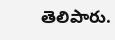తెలిపారు.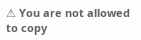⚠ You are not allowed to copy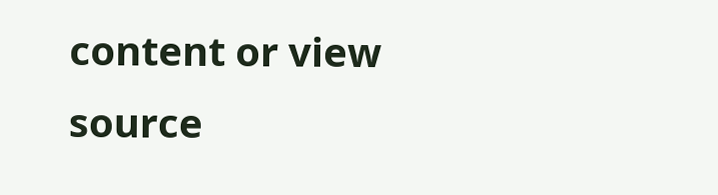content or view source